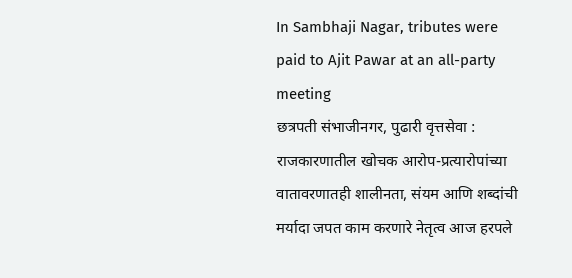In Sambhaji Nagar, tributes were paid to Ajit Pawar at an all-party meeting
छत्रपती संभाजीनगर, पुढारी वृत्तसेवा : राजकारणातील खोचक आरोप-प्रत्यारोपांच्या वातावरणातही शालीनता, संयम आणि शब्दांची मर्यादा जपत काम करणारे नेतृत्व आज हरपले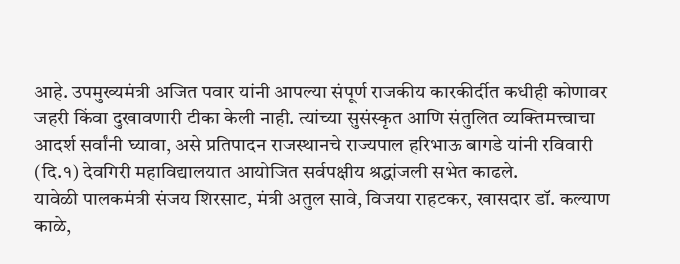आहे. उपमुख्यमंत्री अजित पवार यांनी आपल्या संपूर्ण राजकीय कारकीर्दीत कधीही कोणावर जहरी किंवा दुखावणारी टीका केली नाही. त्यांच्या सुसंस्कृत आणि संतुलित व्यक्तिमत्त्वाचा आदर्श सर्वांनी घ्यावा, असे प्रतिपादन राजस्थानचे राज्यपाल हरिभाऊ बागडे यांनी रविवारी (दि.१) देवगिरी महाविद्यालयात आयोजित सर्वपक्षीय श्रद्धांजली सभेत काढले.
यावेळी पालकमंत्री संजय शिरसाट, मंत्री अतुल सावे, विजया राहटकर, खासदार डॉ. कल्याण काळे,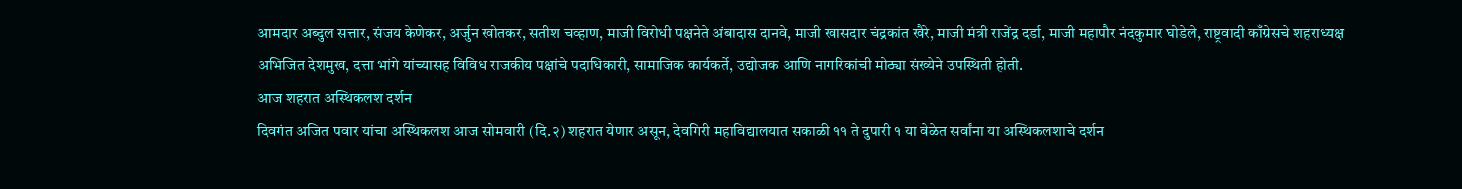आमदार अब्दुल सत्तार, संजय केणेकर, अर्जुन खोतकर, सतीश चव्हाण, माजी विरोधी पक्षनेते अंबादास दानवे, माजी खासदार चंद्रकांत खैरे, माजी मंत्री राजेंद्र दर्डा, माजी महापौर नंदकुमार घोडेले, राष्ट्रवादी काँग्रेसचे शहराध्यक्ष अभिजित देशमुख, दत्ता भांगे यांच्यासह विविध राजकीय पक्षांचे पदाधिकारी, सामाजिक कार्यकर्ते, उद्योजक आणि नागरिकांची मोठ्या संख्येने उपस्थिती होती.
आज शहरात अस्थिकलश दर्शन
दिवगंत अजित पवार यांचा अस्थिकलश आज सोमवारी (दि.२) शहरात येणार असून, देवगिरी महाविद्यालयात सकाळी ११ ते दुपारी १ या वेळेत सर्वांना या अस्थिकलशाचे दर्शन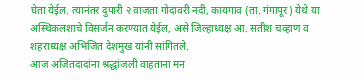घेता येईल. त्यानंतर दुपारी २ वाजता गोदावरी नदी, कायगाव (ता. गंगापूर) येथे या अस्थिकलशाचे विसर्जन करण्यात येईल, असे जिल्हाध्यक्ष आ. सतीश चव्हाण व शहराध्यक्ष अभिजित देशमुख यांनी सांगितले.
आज अजितदादांना श्रद्धांजली वाहताना मन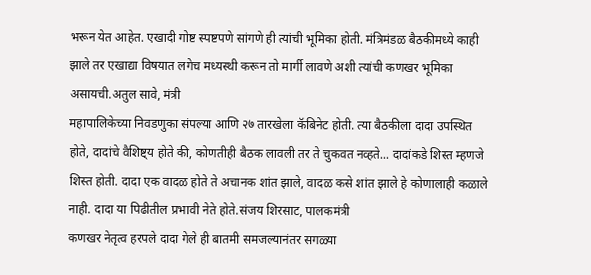भरून येत आहेत. एखादी गोष्ट स्पष्टपणे सांगणे ही त्यांची भूमिका होती. मंत्रिमंडळ बैठकीमध्ये काही झाले तर एखाद्या विषयात लगेच मध्यस्थी करून तो मार्गी लावणे अशी त्यांची कणखर भूमिका असायची.अतुल सावे, मंत्री
महापालिकेच्या निवडणुका संपल्या आणि २७ तारखेला कॅबिनेट होती. त्या बैठकीला दादा उपस्थित होते, दादांचे वैशिष्ट्य होते की, कोणतीही बैठक लावली तर ते चुकवत नव्हते... दादांकडे शिस्त म्हणजे शिस्त होती. दादा एक वादळ होते ते अचानक शांत झाले, वादळ कसे शांत झाले हे कोणालाही कळाले नाही. दादा या पिढीतील प्रभावी नेते होते.संजय शिरसाट, पालकमंत्री
कणखर नेतृत्व हरपले दादा गेले ही बातमी समजल्यानंतर सगळ्या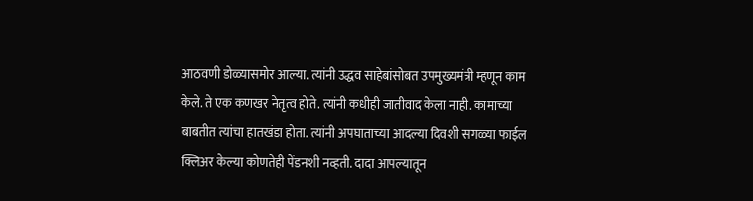आठवणी डोळ्यासमोर आल्या. त्यांनी उद्धव साहेबांसोबत उपमुख्यमंत्री म्हणून काम केले. ते एक कणखर नेतृत्व होते. त्यांनी कधीही जातीवाद केला नाही. कामाच्या बाबतीत त्यांचा हातखंडा होता. त्यांनी अपघाताच्या आदल्या दिवशी सगळ्या फाईल क्लिअर केल्या कोणतेही पेंडनशी नव्हती. दादा आपल्यातून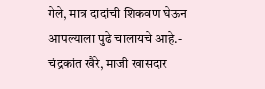गेले, मात्र दादांची शिकवण घेऊन आपल्याला पुढे चालायचे आहे.- चंद्रकांत खैरे, माजी खासदार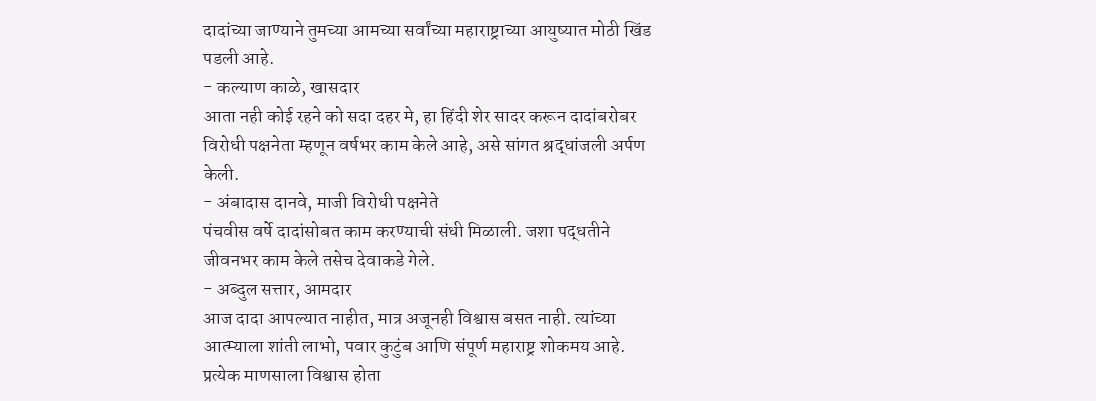दादांच्या जाण्याने तुमच्या आमच्या सर्वांच्या महाराष्ट्राच्या आयुष्यात मोठी खिंड पडली आहे.
- कल्याण काळे, खासदार
आता नही कोई रहने को सदा दहर मे, हा हिंदी शेर सादर करून दादांबरोबर विरोधी पक्षनेता म्हणून वर्षभर काम केले आहे, असे सांगत श्रद्धांजली अर्पण केली.
- अंबादास दानवे, माजी विरोधी पक्षनेते
पंचवीस वर्षे दादांसोबत काम करण्याची संधी मिळाली. जशा पद्धतीने जीवनभर काम केले तसेच देवाकडे गेले.
- अब्दुल सत्तार, आमदार
आज दादा आपल्यात नाहीत, मात्र अजूनही विश्वास बसत नाही. त्यांच्या आत्म्याला शांती लाभो, पवार कुटुंब आणि संपूर्ण महाराष्ट्र शोकमय आहे. प्रत्येक माणसाला विश्वास होता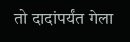तो दादांपर्यंत गेला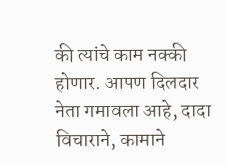की त्यांचे काम नक्की होणार. आपण दिलदार नेता गमावला आहे, दादा विचाराने, कामाने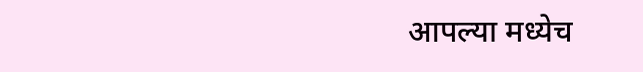आपल्या मध्येच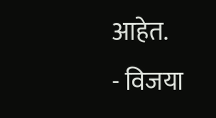आहेत.
- विजया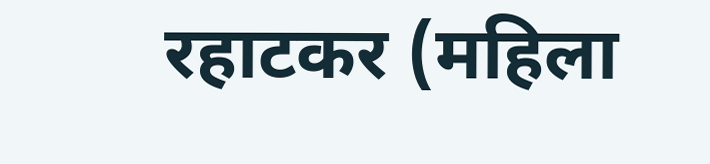रहाटकर (महिला